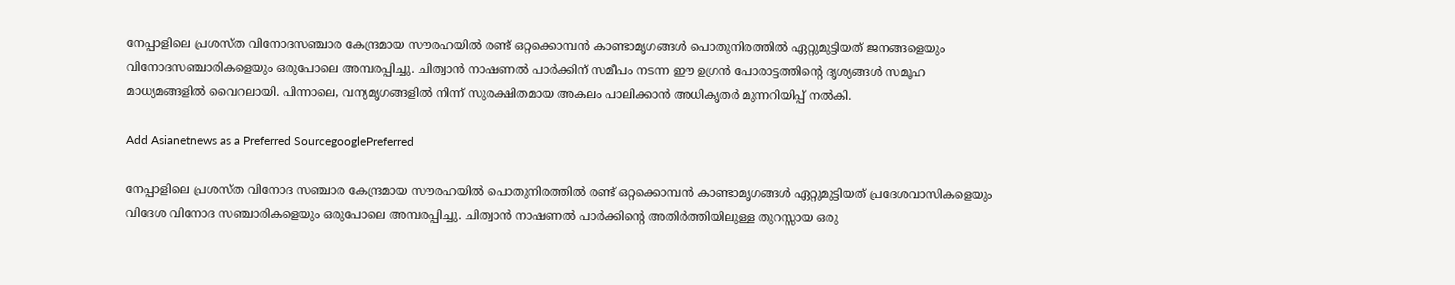നേപ്പാളിലെ പ്രശസ്ത വിനോദസഞ്ചാര കേന്ദ്രമായ സൗരഹയിൽ രണ്ട് ഒറ്റക്കൊമ്പൻ കാണ്ടാമൃഗങ്ങൾ പൊതുനിരത്തിൽ ഏറ്റുമുട്ടിയത് ജനങ്ങളെയും വിനോദസഞ്ചാരികളെയും ഒരുപോലെ അമ്പരപ്പിച്ചു. ചിത്വാൻ നാഷണൽ പാർക്കിന് സമീപം നടന്ന ഈ ഉഗ്രൻ പോരാട്ടത്തിന്റെ ദൃശ്യങ്ങൾ സമൂഹ മാധ്യമങ്ങളിൽ വൈറലായി. പിന്നാലെ, വന്യമൃഗങ്ങളിൽ നിന്ന് സുരക്ഷിതമായ അകലം പാലിക്കാൻ അധികൃതർ മുന്നറിയിപ്പ് നൽകി.

Add Asianetnews as a Preferred SourcegooglePreferred

നേപ്പാളിലെ പ്രശസ്ത വിനോദ സഞ്ചാര കേന്ദ്രമായ സൗരഹയിൽ പൊതുനിരത്തിൽ രണ്ട് ഒറ്റക്കൊമ്പൻ കാണ്ടാമൃഗങ്ങൾ ഏറ്റുമുട്ടിയത് പ്രദേശവാസികളെയും വിദേശ വിനോദ സഞ്ചാരികളെയും ഒരുപോലെ അമ്പരപ്പിച്ചു. ചിത്വാൻ നാഷണൽ പാർക്കിന്‍റെ അതിർത്തിയിലുള്ള തുറസ്സായ ഒരു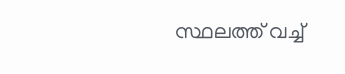സ്ഥലത്ത് വച്ച്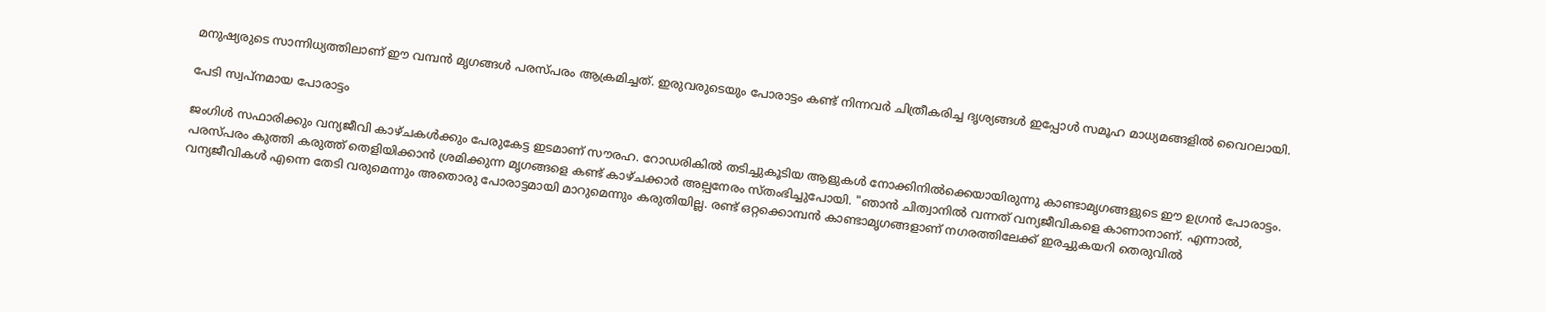മനുഷ്യരുടെ സാന്നിധ്യത്തിലാണ് ഈ വമ്പൻ മൃഗങ്ങൾ പരസ്പരം ആക്രമിച്ചത്. ഇരുവരുടെയും പോരാട്ടം കണ്ട് നിന്നവർ ചിത്രീകരിച്ച ദൃശ്യങ്ങൾ ഇപ്പോൾ സമൂഹ മാധ്യമങ്ങളിൽ വൈറലായി.

പേടി സ്വപ്നമായ പോരാട്ടം

ജംഗിൾ സഫാരിക്കും വന്യജീവി കാഴ്ചകൾക്കും പേരുകേട്ട ഇടമാണ് സൗരഹ. റോഡരികിൽ തടിച്ചുകൂടിയ ആളുകൾ നോക്കിനിൽക്കെയായിരുന്നു കാണ്ടാമൃഗങ്ങളുടെ ഈ ഉഗ്രൻ പോരാട്ടം. പരസ്പരം കുത്തി കരുത്ത് തെളിയിക്കാൻ ശ്രമിക്കുന്ന മൃഗങ്ങളെ കണ്ട് കാഴ്ചക്കാർ അല്പനേരം സ്തംഭിച്ചുപോയി. "ഞാൻ ചിത്വാനിൽ വന്നത് വന്യജീവികളെ കാണാനാണ്. എന്നാൽ, വന്യജീവികൾ എന്നെ തേടി വരുമെന്നും അതൊരു പോരാട്ടമായി മാറുമെന്നും കരുതിയില്ല. രണ്ട് ഒറ്റക്കൊമ്പൻ കാണ്ടാമൃഗങ്ങളാണ് നഗരത്തിലേക്ക് ഇരച്ചുകയറി തെരുവിൽ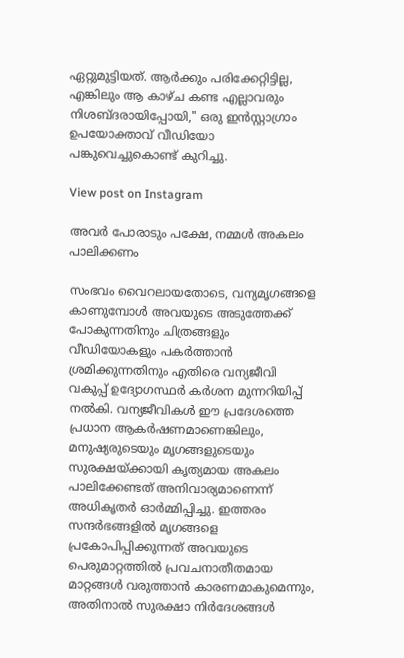ഏറ്റുമുട്ടിയത്. ആർക്കും പരിക്കേറ്റിട്ടില്ല, എങ്കിലും ആ കാഴ്ച കണ്ട എല്ലാവരും നിശബ്ദരായിപ്പോയി," ഒരു ഇൻസ്റ്റാഗ്രാം ഉപയോക്താവ് വീഡിയോ പങ്കുവെച്ചുകൊണ്ട് കുറിച്ചു.

View post on Instagram

അവർ പോരാടും പക്ഷേ, നമ്മൾ അകലം പാലിക്കണം

സംഭവം വൈറലായതോടെ, വന്യമൃഗങ്ങളെ കാണുമ്പോൾ അവയുടെ അടുത്തേക്ക് പോകുന്നതിനും ചിത്രങ്ങളും വീഡിയോകളും പകർത്താൻ ശ്രമിക്കുന്നതിനും എതിരെ വന്യജീവി വകുപ്പ് ഉദ്യോഗസ്ഥർ കർശന മുന്നറിയിപ്പ് നൽകി. വന്യജീവികൾ ഈ പ്രദേശത്തെ പ്രധാന ആകർഷണമാണെങ്കിലും, മനുഷ്യരുടെയും മൃഗങ്ങളുടെയും സുരക്ഷയ്ക്കായി കൃത്യമായ അകലം പാലിക്കേണ്ടത് അനിവാര്യമാണെന്ന് അധികൃതർ ഓർമ്മിപ്പിച്ചു. ഇത്തരം സന്ദർഭങ്ങളിൽ മൃഗങ്ങളെ പ്രകോപിപ്പിക്കുന്നത് അവയുടെ പെരുമാറ്റത്തിൽ പ്രവചനാതീതമായ മാറ്റങ്ങൾ വരുത്താൻ കാരണമാകുമെന്നും, അതിനാൽ സുരക്ഷാ നി‍‍ർദേശങ്ങൾ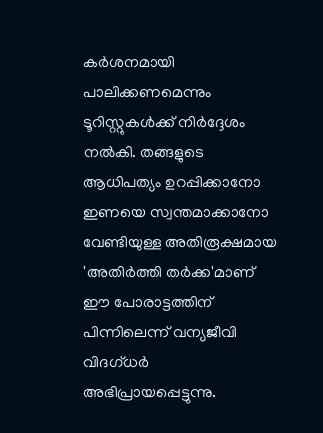കർശനമായി പാലിക്കണമെന്നും ടൂറിസ്റ്റുകൾക്ക് നിർദ്ദേശം നൽകി. തങ്ങളുടെ ആധിപത്യം ഉറപ്പിക്കാനോ ഇണയെ സ്വന്തമാക്കാനോ വേണ്ടിയുള്ള അതിരൂക്ഷമായ 'അതിർത്തി തർക്ക'മാണ് ഈ പോരാട്ടത്തിന് പിന്നിലെന്ന് വന്യജീവി വിദഗ്ധർ അഭിപ്രായപ്പെട്ടുന്നു.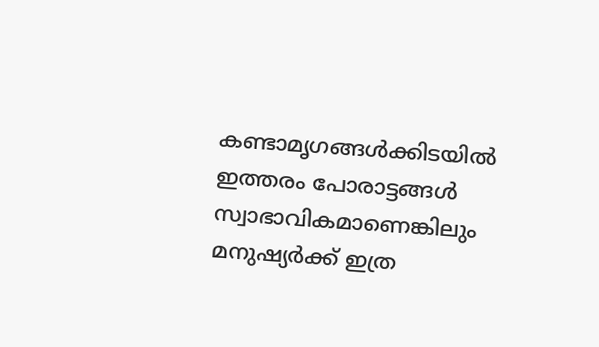കണ്ടാമൃഗങ്ങൾക്കിടയിൽ ഇത്തരം പോരാട്ടങ്ങൾ സ്വാഭാവികമാണെങ്കിലും മനുഷ്യർക്ക് ഇത്ര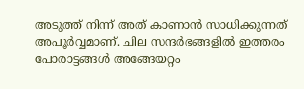അടുത്ത് നിന്ന് അത് കാണാൻ സാധിക്കുന്നത് അപൂർവ്വമാണ്. ചില സന്ദർഭങ്ങളിൽ ഇത്തരം പോരാട്ടങ്ങൾ അങ്ങേയറ്റം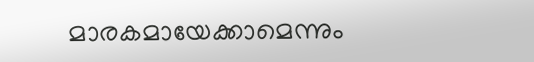മാരകമായേക്കാമെന്നും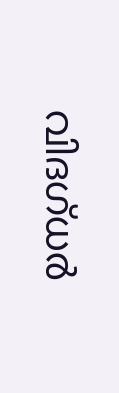വിദഗ്ധർ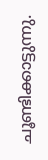ചൂണ്ടിക്കാട്ടുന്നു.